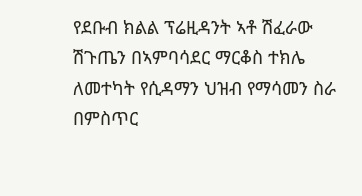የደቡብ ክልል ፕሬዚዳንት ኣቶ ሽፈራው ሽጉጤን በኣምባሳደር ማርቆስ ተክሌ ለመተካት የሲዳማን ህዝብ የማሳመን ስራ በምስጥር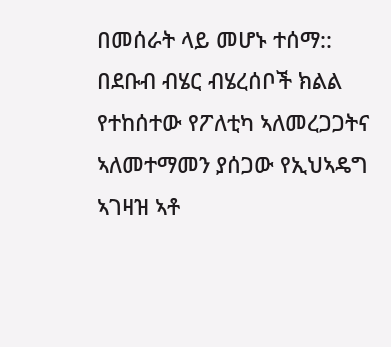በመሰራት ላይ መሆኑ ተሰማ::
በደቡብ ብሄር ብሄረሰቦች ክልል የተከሰተው የፖለቲካ ኣለመረጋጋትና ኣለመተማመን ያሰጋው የኢህኣዴግ ኣገዛዝ ኣቶ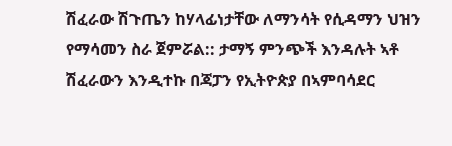ሽፈራው ሽጉጤን ከሃላፊነታቸው ለማንሳት የሲዳማን ህዝን የማሳመን ስራ ጀምሯል:: ታማኝ ምንጭች እንዳሉት ኣቶ ሽፈራውን እንዲተኩ በጃፓን የኢትዮጵያ በኣምባሳደር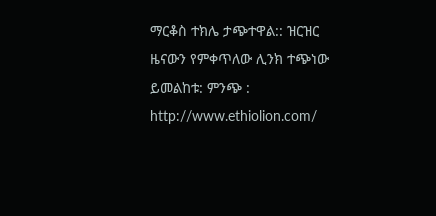ማርቆስ ተክሌ ታጭተዋል:: ዝርዝር ዜናውን የምቀጥለው ሊንክ ተጭነው ይመልከቱ: ምንጭ : http://www.ethiolion.com/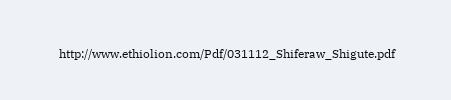http://www.ethiolion.com/Pdf/031112_Shiferaw_Shigute.pdf